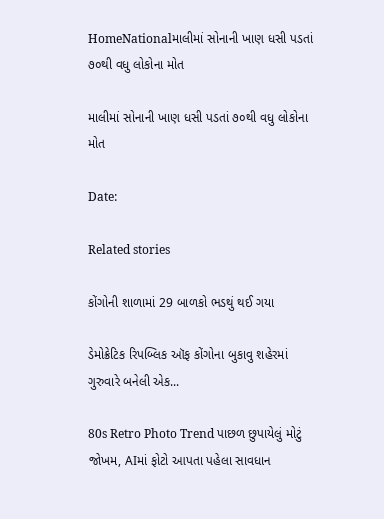HomeNationalમાલીમાં સોનાની ખાણ ધસી પડતાં ૭૦થી વધુ લોકોના મોત

માલીમાં સોનાની ખાણ ધસી પડતાં ૭૦થી વધુ લોકોના મોત

Date:

Related stories

કોંગોની શાળામાં 29 બાળકો ભડથું થઈ ગયા

ડેમોક્રેટિક રિપબ્લિક ઑફ કોંગોના બુકાવુ શહેરમાં ગુરુવારે બનેલી એક...

80s Retro Photo Trend પાછળ છુપાયેલું મોટું જોખમ, AIમાં ફોટો આપતા પહેલા સાવધાન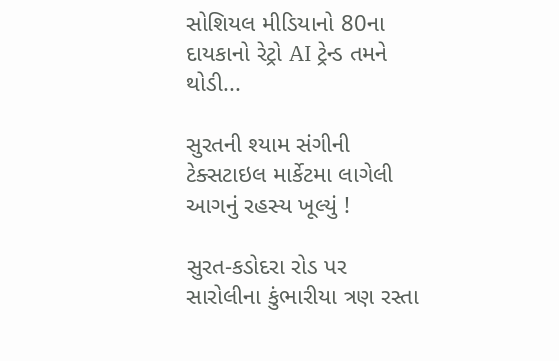સોશિયલ મીડિયાનો 80ના દાયકાનો રેટ્રો AI ટ્રેન્ડ તમને થોડી...

સુરતની શ્યામ સંગીની ટેક્સટાઇલ માર્કેટમા લાગેલી આગનું રહસ્ય ખૂલ્યું !

સુરત-કડોદરા રોડ પર સારોલીના કુંભારીયા ત્રણ રસ્તા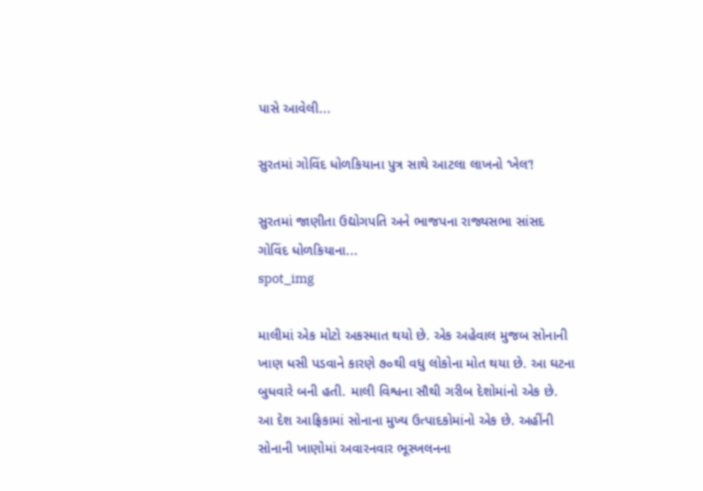પાસે આવેલી...

સુરતમાં ગોવિંદ ધોળકિયાના પુત્ર સાથે આટલા લાખનો ‘ખેલ’!

સુરતમાં જાણીતા ઉદ્યોગપતિ અને ભાજપના રાજ્યસભા સાંસદ ગોવિંદ ધોળકિયાના...
spot_img

માલીમાં એક મોટો અકસ્માત થયો છે. એક અહેવાલ મુજબ સોનાની ખાણ ધસી પડવાને કારણે ૭૦થી વધુ લોકોના મોત થયા છે. આ ઘટના બુધવારે બની હતી. માલી વિશ્વના સૌથી ગરીબ દેશોમાંનો એક છે. આ દેશ આફ્રિકામાં સોનાના મુખ્ય ઉત્પાદકોમાંનો એક છે. અહીંની સોનાની ખાણોમાં અવારનવાર ભૂસ્ખલનના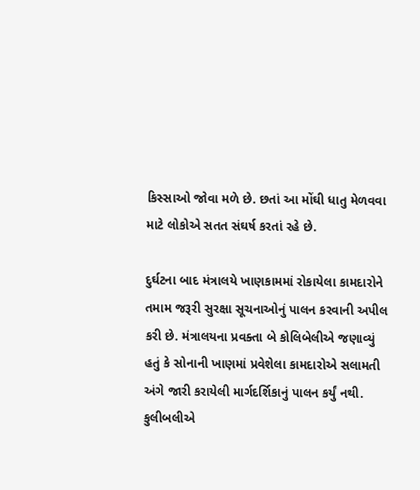કિસ્સાઓ જોવા મળે છે. છતાં આ મોંઘી ધાતુ મેળવવા માટે લોકોએ સતત સંઘર્ષ કરતાં રહે છે.

દુર્ઘટના બાદ મંત્રાલયે ખાણકામમાં રોકાયેલા કામદારોને તમામ જરૂરી સુરક્ષા સૂચનાઓનું પાલન કરવાની અપીલ કરી છે. મંત્રાલયના પ્રવક્તા બે કોલિબેલીએ જણાવ્યું હતું કે સોનાની ખાણમાં પ્રવેશેલા કામદારોએ સલામતી અંગે જારી કરાયેલી માર્ગદર્શિકાનું પાલન કર્યું નથી. કુલીબલીએ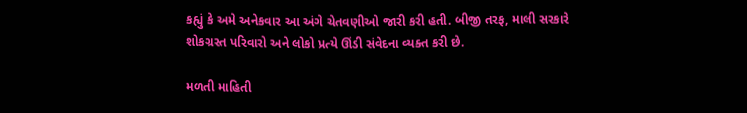કહ્યું કે અમે અનેકવાર આ અંગે ચેતવણીઓ જારી કરી હતી. બીજી તરફ, માલી સરકારે શોકગ્રસ્ત પરિવારો અને લોકો પ્રત્યે ઊંડી સંવેદના વ્યક્ત કરી છે.

મળતી માહિતી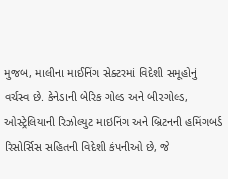મુજબ, માલીના માઈનિંગ સેક્ટરમાં વિદેશી સમૂહોનું વર્ચસ્વ છે. કેનેડાની બેરિક ગોલ્ડ અને બી૨ગોલ્ડ, ઓસ્ટ્રેલિયાની રિઝોલ્યુટ માઇનિંગ અને બ્રિટનની હમિંગબર્ડ રિસોર્સિસ સહિતની વિદેશી કંપનીઓ છે, જે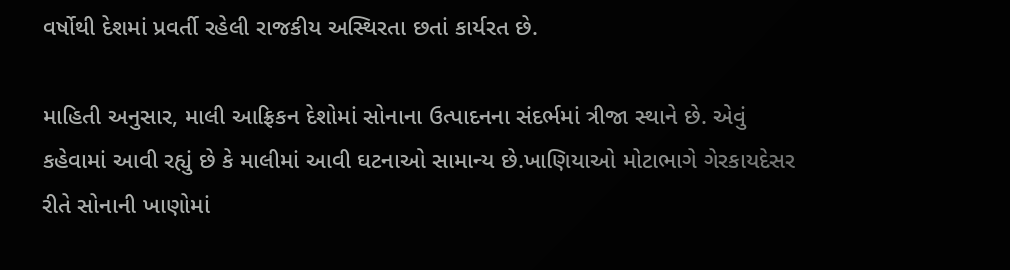વર્ષોથી દેશમાં પ્રવર્તી રહેલી રાજકીય અસ્થિરતા છતાં કાર્યરત છે.

માહિતી અનુસાર, માલી આફ્રિકન દેશોમાં સોનાના ઉત્પાદનના સંદર્ભમાં ત્રીજા સ્થાને છે. એવું કહેવામાં આવી રહ્યું છે કે માલીમાં આવી ઘટનાઓ સામાન્ય છે.ખાણિયાઓ મોટાભાગે ગેરકાયદેસર રીતે સોનાની ખાણોમાં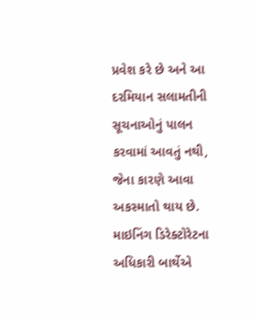પ્રવેશ કરે છે અને આ દરમિયાન સલામતીની સૂચનાઓનું પાલન કરવામાં આવતું નથી, જેના કારણે આવા અકસ્માતો થાય છે. માઇનિંગ ડિરેક્ટોરેટના અધિકારી બાર્થેએ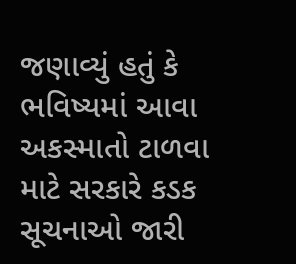જણાવ્યું હતું કે ભવિષ્યમાં આવા અકસ્માતો ટાળવા માટે સરકારે કડક સૂચનાઓ જારી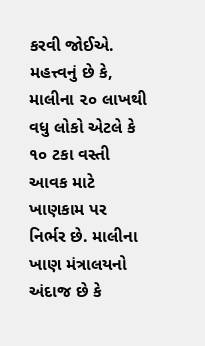કરવી જોઈએ. મહત્ત્વનું છે કે,  માલીના ૨૦ લાખથી વધુ લોકો એટલે કે ૧૦ ટકા વસ્તી આવક માટે ખાણકામ પર નિર્ભર છે. માલીના ખાણ મંત્રાલયનો અંદાજ છે કે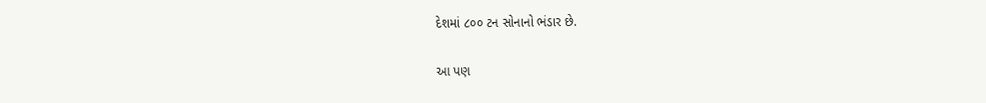દેશમાં ૮૦૦ ટન સોનાનો ભંડાર છે.

આ પણ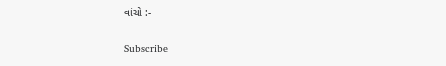વાંચો :-

Subscribe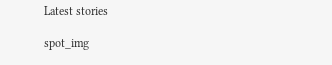Latest stories

spot_img